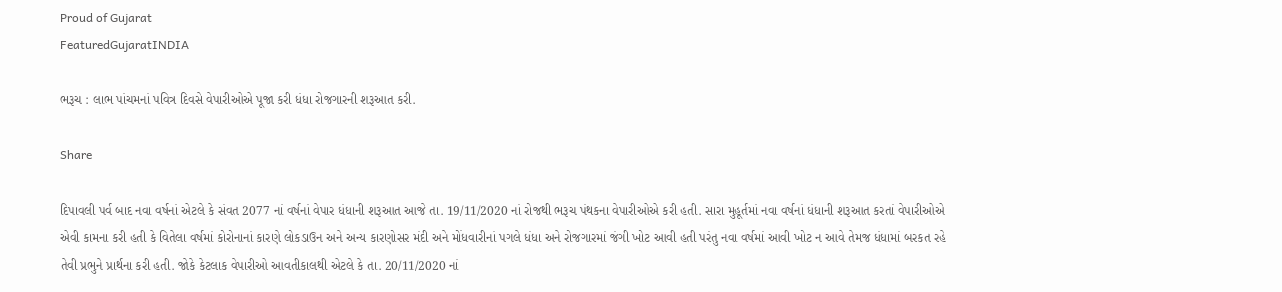Proud of Gujarat
FeaturedGujaratINDIA

ભરૂચ : લાભ પાંચમનાં પવિત્ર દિવસે વેપારીઓએ પૂજા કરી ધંધા રોજગારની શરૂઆત કરી.

Share

દિપાવલી પર્વ બાદ નવા વર્ષનાં એટલે કે સંવત 2077 નાં વર્ષનાં વેપાર ધંધાની શરૂઆત આજે તા. 19/11/2020 નાં રોજથી ભરૂચ પંથકના વેપારીઓએ કરી હતી. સારા મુહૂર્તમાં નવા વર્ષનાં ધંધાની શરૂઆત કરતાં વેપારીઓએ એવી કામના કરી હતી કે વિતેલા વર્ષમાં કોરોનાનાં કારણે લોકડાઉન અને અન્ય કારણોસર મંદી અને મોંધવારીનાં પગલે ધંધા અને રોજગારમાં જંગી ખોટ આવી હતી પરંતુ નવા વર્ષમાં આવી ખોટ ન આવે તેમજ ધંધામાં બરકત રહે તેવી પ્રભુને પ્રાર્થના કરી હતી. જોકે કેટલાક વેપારીઓ આવતીકાલથી એટલે કે તા. 20/11/2020 નાં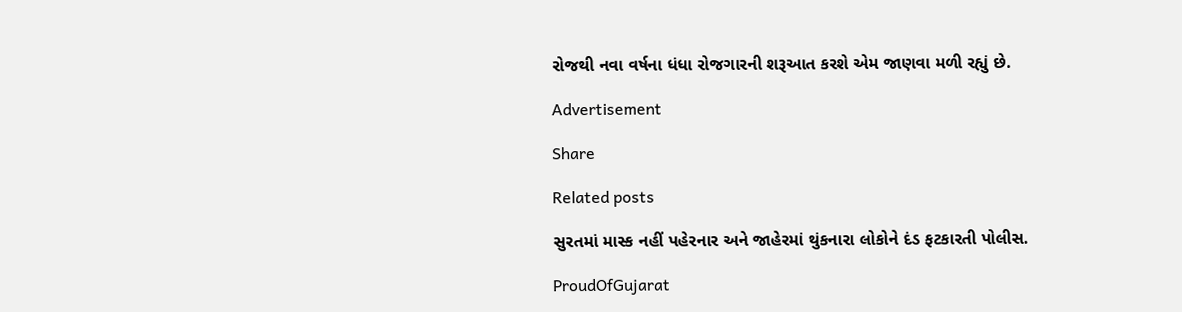રોજથી નવા વર્ષના ધંધા રોજગારની શરૂઆત કરશે એમ જાણવા મળી રહ્યું છે.

Advertisement

Share

Related posts

સુરતમાં માસ્ક નહીં પહેરનાર અને જાહેરમાં થુંકનારા લોકોને દંડ ફટકારતી પોલીસ.

ProudOfGujarat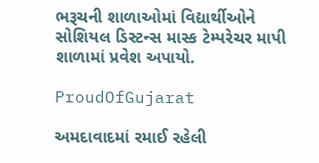ભરૂચની શાળાઓમાં વિદ્યાર્થીઓને સોશિયલ ડિસ્ટન્સ માસ્ક ટેમ્પરેચર માપી શાળામાં પ્રવેશ અપાયો.

ProudOfGujarat

અમદાવાદમાં રમાઈ રહેલી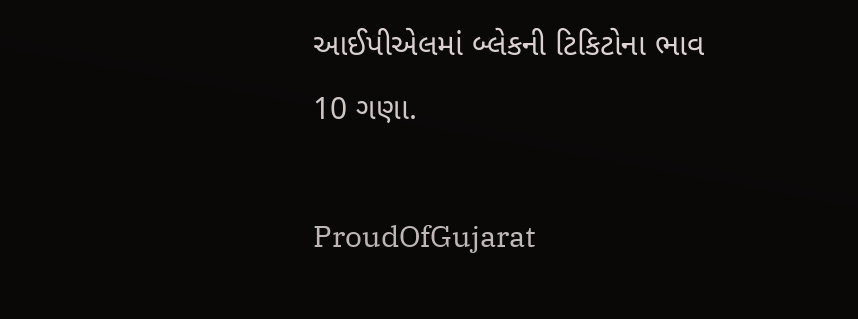આઈપીએલમાં બ્લેકની ટિકિટોના ભાવ 10 ગણા.

ProudOfGujarat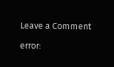Leave a Comment

error: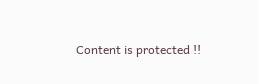Content is protected !!